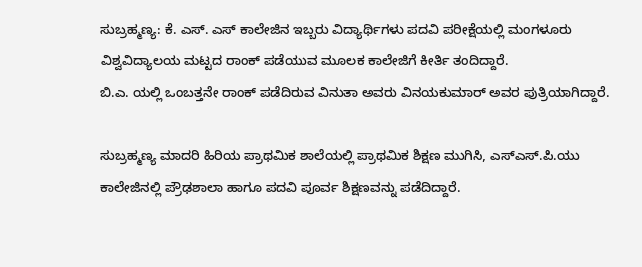ಸುಬ್ರಹ್ಮಣ್ಯ: ಕೆ. ಎಸ್. ಎಸ್ ಕಾಲೇಜಿನ ಇಬ್ಬರು ವಿದ್ಯಾರ್ಥಿಗಳು ಪದವಿ ಪರೀಕ್ಷೆಯಲ್ಲಿ ಮಂಗಳೂರು ವಿಶ್ವವಿದ್ಯಾಲಯ ಮಟ್ಟದ ರಾಂಕ್ ಪಡೆಯುವ ಮೂಲಕ ಕಾಲೇಜಿಗೆ ಕೀರ್ತಿ ತಂದಿದ್ದಾರೆ.
ಬಿ.ಎ. ಯಲ್ಲಿ ಒಂಬತ್ತನೇ ರಾಂಕ್ ಪಡೆದಿರುವ ವಿನುತಾ ಅವರು ವಿನಯಕುಮಾರ್ ಅವರ ಪುತ್ರಿಯಾಗಿದ್ದಾರೆ.

ಸುಬ್ರಹ್ಮಣ್ಯ ಮಾದರಿ ಹಿರಿಯ ಪ್ರಾಥಮಿಕ ಶಾಲೆಯಲ್ಲಿ ಪ್ರಾಥಮಿಕ ಶಿಕ್ಷಣ ಮುಗಿಸಿ, ಎಸ್ಎಸ್.ಪಿ.ಯು ಕಾಲೇಜಿನಲ್ಲಿ ಪ್ರೌಢಶಾಲಾ ಹಾಗೂ ಪದವಿ ಪೂರ್ವ ಶಿಕ್ಷಣವನ್ನು ಪಡೆದಿದ್ದಾರೆ.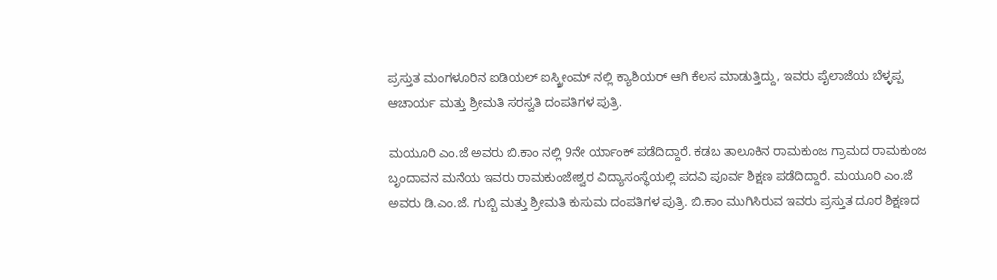ಪ್ರಸ್ತುತ ಮಂಗಳೂರಿನ ಐಡಿಯಲ್ ಐಸ್ಕ್ರೀಂಮ್ ನಲ್ಲಿ ಕ್ಯಾಶಿಯರ್ ಆಗಿ ಕೆಲಸ ಮಾಡುತ್ತಿದ್ದು, ಇವರು ಪೈಲಾಜೆಯ ಬೆಳ್ಳಪ್ಪ ಆಚಾರ್ಯ ಮತ್ತು ಶ್ರೀಮತಿ ಸರಸ್ವತಿ ದಂಪತಿಗಳ ಪುತ್ರಿ.

ಮಯೂರಿ ಎಂ.ಜೆ ಅವರು ಬಿ.ಕಾಂ ನಲ್ಲಿ 9ನೇ ರ್ಯಾಂಕ್ ಪಡೆದಿದ್ದಾರೆ. ಕಡಬ ತಾಲೂಕಿನ ರಾಮಕುಂಜ ಗ್ರಾಮದ ರಾಮಕುಂಜ ಬೃಂದಾವನ ಮನೆಯ ಇವರು ರಾಮಕುಂಜೇಶ್ವರ ವಿದ್ಯಾಸಂಸ್ಥೆಯಲ್ಲಿ ಪದವಿ ಪೂರ್ವ ಶಿಕ್ಷಣ ಪಡೆದಿದ್ದಾರೆ. ಮಯೂರಿ ಎಂ.ಜೆ ಅವರು ಡಿ.ಎಂ.ಜೆ. ಗುಬ್ಬಿ ಮತ್ತು ಶ್ರೀಮತಿ ಕುಸುಮ ದಂಪತಿಗಳ ಪುತ್ರಿ. ಬಿ.ಕಾಂ ಮುಗಿಸಿರುವ ಇವರು ಪ್ರಸ್ತುತ ದೂರ ಶಿಕ್ಷಣದ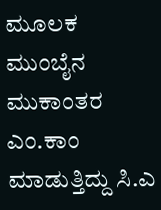ಮೂಲಕ ಮುಂಬೈನ ಮುಕಾಂತರ ಎಂ.ಕಾಂ ಮಾಡುತ್ತಿದ್ದು ಸಿ.ಎ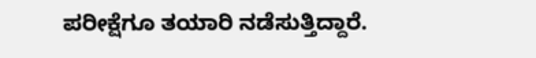ಪರೀಕ್ಷೆಗೂ ತಯಾರಿ ನಡೆಸುತ್ತಿದ್ದಾರೆ.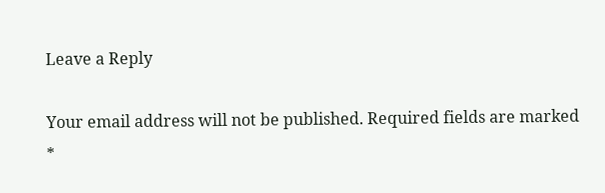Leave a Reply

Your email address will not be published. Required fields are marked *